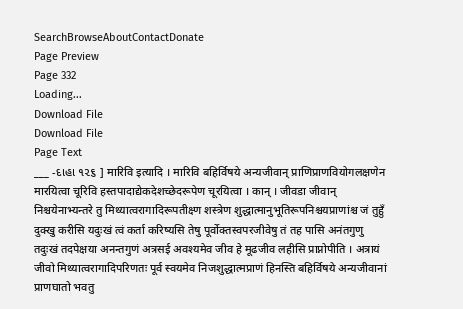SearchBrowseAboutContactDonate
Page Preview
Page 332
Loading...
Download File
Download File
Page Text
___ -દાહા ૧૨૬ ] मारिवि इत्यादि । मारिवि बहिर्विषये अन्यजीवान् प्राणिप्राणवियोगलक्षणेन मारयित्वा चूरिवि हस्तपादाद्येकदेशच्छेदरूपेण चूरयित्वा । कान् । जीवडा जीवान् निश्चयेनाभ्यन्तरे तु मिथ्यात्वरागादिरूपतीक्ष्ण शस्त्रेण शुद्धात्मानुभूतिरूपनिश्चयप्राणांश्च जं तुहुँ दुक्खु करीसि यदुःखं त्वं कर्ता करिष्यसि तेषु पूर्वोक्तस्वपरजीवेषु तं तह पासि अनंतगुणु तदुःखं तदपेक्षया अनन्तगुणं अत्रसई अवश्यमेव जीव हे मूढजीव लहीसि प्राप्नोपीति । अत्रायं जीवो मिथ्यात्वरागादिपरिणतः पूर्व स्वयमेव निजशुद्धात्मप्राणं हिनस्ति बहिर्विषये अन्यजीवानां प्राणघातो भवतु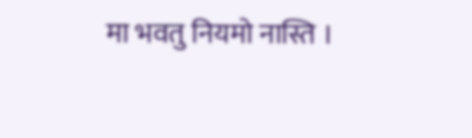मा भवतु नियमो नास्ति ।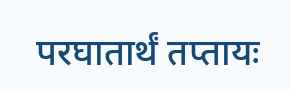परघातार्थं तप्तायः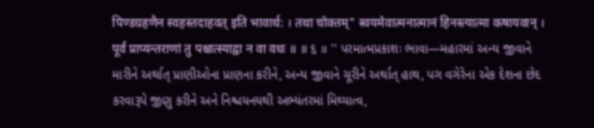पिण्डग्रहणैन स्वहस्तदाहवत् इति भावार्थ: । तथा चोक्तम्" स्वयमेवात्मनात्मानं हिनस्त्यात्मा कषायवान् । पूर्वं प्राप्यन्तराणां तु पश्चात्स्याद्वा न वा वधः ॥ ॥ ૬ ॥ '' પરમાત્મપ્રકાશઃ ભાવા—મહારમાં અન્ય જીવાને મારીને અર્થાત્ પ્રાણીઓના પ્રાણના કરીને, અન્ય જીવાને ચૂરીને અર્થાત્ હાથ, પગ વગેરેના એક દેશના છેદ કરવારૂપે જીણુ કરીને અને નિશ્ચયનયથી અભ્યંતરમાં મિથ્યાત્વ,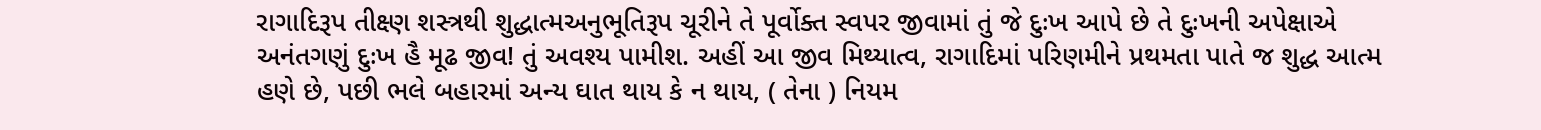રાગાદિરૂપ તીક્ષ્ણ શસ્ત્રથી શુદ્ધાત્મઅનુભૂતિરૂપ ચૂરીને તે પૂર્વોક્ત સ્વપર જીવામાં તું જે દુઃખ આપે છે તે દુઃખની અપેક્ષાએ અનંતગણું દુઃખ હૈ મૂઢ જીવ! તું અવશ્ય પામીશ. અહીં આ જીવ મિથ્યાત્વ, રાગાદિમાં પરિણમીને પ્રથમતા પાતે જ શુદ્ધ આત્મ હણે છે, પછી ભલે બહારમાં અન્ય ઘાત થાય કે ન થાય, ( તેના ) નિયમ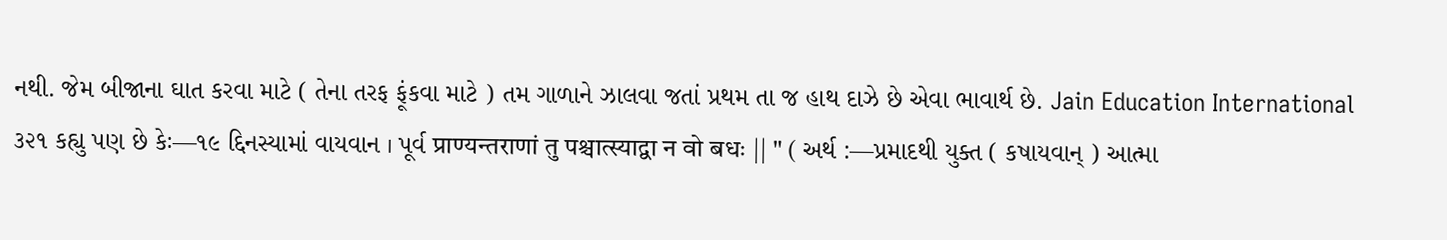નથી. જેમ બીજાના ઘાત કરવા માટે ( તેના તરફ ફૂંકવા માટે ) તમ ગાળાને ઝાલવા જતાં પ્રથમ તા જ હાથ દાઝે છે એવા ભાવાર્થ છે. Jain Education International ૩૨૧ કહ્યુ પણ છે કેઃ—૧૯ દ્દિનસ્યામાં વાયવાન । પૂર્વ प्राण्यन्तराणां तु पश्चात्स्याद्वा न वो बधः || " ( અર્થ :—પ્રમાદથી યુક્ત ( કષાયવાન્ ) આત્મા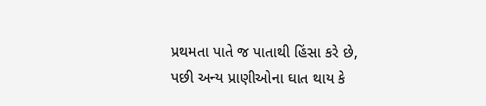પ્રથમતા પાતે જ પાતાથી હિંસા કરે છે, પછી અન્ય પ્રાણીઓના ઘાત થાય કે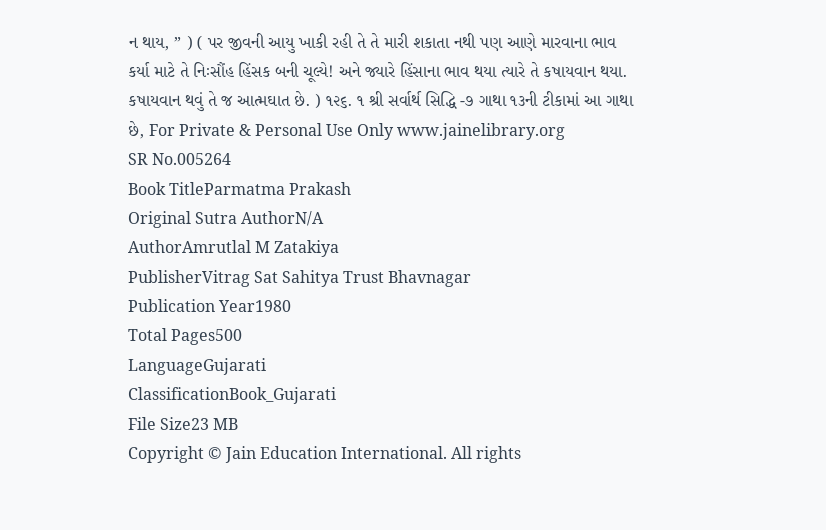ન થાય, ” ) ( પર જીવની આયુ ખાકી રહી તે તે મારી શકાતા નથી પણ આણે મારવાના ભાવ કર્યા માટે તે નિઃસૌંહ હિંસક બની ચૂલ્યે! અને જ્યારે હિંસાના ભાવ થયા ત્યારે તે કષાયવાન થયા. કષાયવાન થવું તે જ આત્મઘાત છે. ) ૧૨૬. ૧ શ્રી સર્વાર્થ સિદ્ધિ -૭ ગાથા ૧૩ની ટીકામાં આ ગાથા છે, For Private & Personal Use Only www.jainelibrary.org
SR No.005264
Book TitleParmatma Prakash
Original Sutra AuthorN/A
AuthorAmrutlal M Zatakiya
PublisherVitrag Sat Sahitya Trust Bhavnagar
Publication Year1980
Total Pages500
LanguageGujarati
ClassificationBook_Gujarati
File Size23 MB
Copyright © Jain Education International. All rights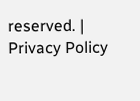reserved. | Privacy Policy